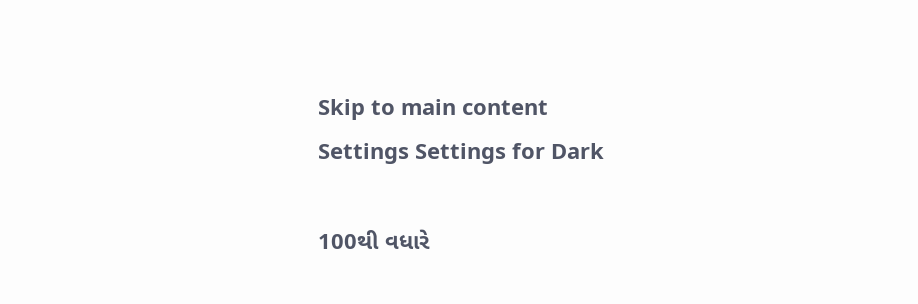Skip to main content
Settings Settings for Dark

100થી વધારે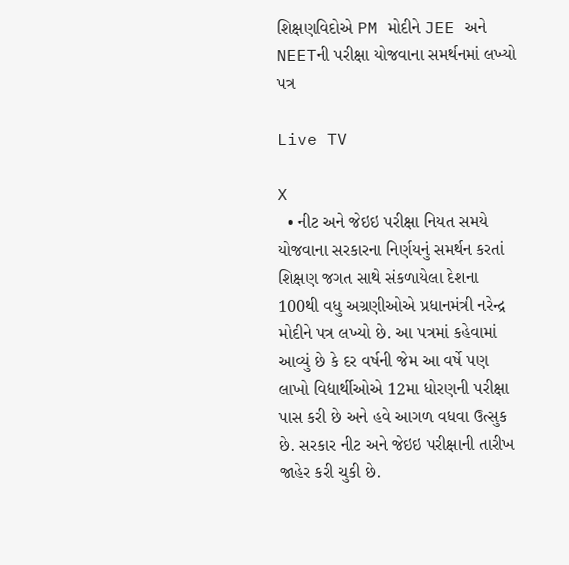શિક્ષણવિદોએ PM મોદીને JEE અને NEETની પરીક્ષા યોજવાના સમર્થનમાં લખ્યો પત્ર

Live TV

X
  • નીટ અને જેઇઇ પરીક્ષા નિયત સમયે યોજવાના સરકારના નિર્ણયનું સમર્થન કરતાં શિક્ષણ જગત સાથે સંકળાયેલા દેશના 100થી વધુ અગ્રણીઓએ પ્રધાનમંત્રી નરેન્દ્ર મોદીને પત્ર લખ્યો છે. આ પત્રમાં કહેવામાં આવ્યું છે કે દર વર્ષની જેમ આ વર્ષે પણ લાખો વિદ્યાર્થીઓએ 12મા ધોરણની પરીક્ષા પાસ કરી છે અને હવે આગળ વધવા ઉત્સુક છે. સરકાર નીટ અને જેઇઇ પરીક્ષાની તારીખ જાહેર કરી ચુકી છે.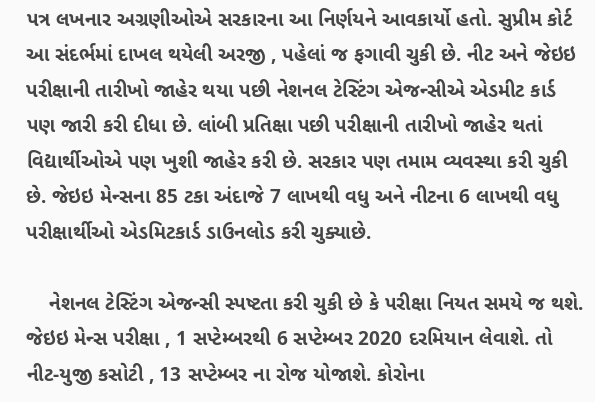પત્ર લખનાર અગ્રણીઓએ સરકારના આ નિર્ણયને આવકાર્યો હતો. સુપ્રીમ કોર્ટ આ સંદર્ભમાં દાખલ થયેલી અરજી , પહેલાં જ ફગાવી ચુકી છે. નીટ અને જેઇઇ પરીક્ષાની તારીખો જાહેર થયા પછી નેશનલ ટેસ્ટિંગ એજન્સીએ એડમીટ કાર્ડ પણ જારી કરી દીધા છે. લાંબી પ્રતિક્ષા પછી પરીક્ષાની તારીખો જાહેર થતાં વિદ્યાર્થીઓએ પણ ખુશી જાહેર કરી છે. સરકાર પણ તમામ વ્યવસ્થા કરી ચુકી છે. જેઇઇ મેન્સના 85 ટકા અંદાજે 7 લાખથી વધુ અને નીટના 6 લાખથી વધુ પરીક્ષાર્થીઓ એડમિટકાર્ડ ડાઉનલોડ કરી ચુક્યાછે.

    નેશનલ ટેસ્ટિંગ એજન્સી સ્પષ્ટતા કરી ચુકી છે કે પરીક્ષા નિયત સમયે જ થશે. જેઇઇ મેન્સ પરીક્ષા , 1 સપ્ટેમ્બરથી 6 સપ્ટેમ્બર 2020 દરમિયાન લેવાશે. તો નીટ-યુજી કસોટી , 13 સપ્ટેમ્બર ના રોજ યોજાશે. કોરોના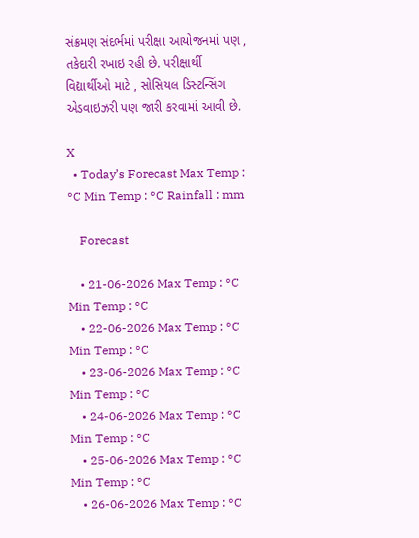સંક્રમણ સંદર્ભમાં પરીક્ષા આયોજનમાં પણ , તકેદારી રખાઇ રહી છે. પરીક્ષાર્થી વિદ્યાર્થીઓ માટે , સોસિયલ ડિસ્ટન્સિંગ એડવાઇઝરી પણ જારી કરવામાં આવી છે.

X
  • Today’s Forecast Max Temp : °C Min Temp : °C Rainfall : mm

    Forecast

    • 21-06-2026 Max Temp : °C Min Temp : °C
    • 22-06-2026 Max Temp : °C Min Temp : °C
    • 23-06-2026 Max Temp : °C Min Temp : °C
    • 24-06-2026 Max Temp : °C Min Temp : °C
    • 25-06-2026 Max Temp : °C Min Temp : °C
    • 26-06-2026 Max Temp : °C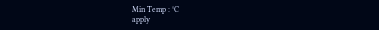Min Temp : °C
apply